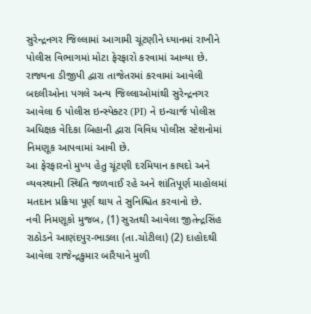સુરેન્દ્રનગર જિલ્લામાં આગામી ચૂંટણીને ધ્યાનમાં રાખીને પોલીસ વિભાગમાં મોટા ફેરફારો કરવામાં આવ્યા છે. રાજ્યના ડીજીપી દ્વારા તાજેતરમાં કરવામાં આવેલી બદલીઓના પગલે અન્ય જિલ્લાઓમાંથી સુરેન્દ્રનગર આવેલા 6 પોલીસ ઇન્સ્પેક્ટર (PI) ને ઇન્ચાર્જ પોલીસ અધિક્ષક વેદિકા બિહાની દ્વારા વિવિધ પોલીસ સ્ટેશનોમાં નિમણૂક આપવામાં આવી છે.
આ ફેરફારનો મુખ્ય હેતુ ચૂંટણી દરમિયાન કાયદો અને વ્યવસ્થાની સ્થિતિ જળવાઈ રહે અને શાંતિપૂર્ણ માહોલમાં મતદાન પ્રક્રિયા પૂર્ણ થાય તે સુનિશ્ચિત કરવાનો છે.
નવી નિમણૂકો મુજબ, (1) સુરતથી આવેલા જીતેન્દ્રસિંહ રાઠોડને આણંદપુર-ભાડલા (તા.ચોટીલા) (2) દાહોદથી આવેલા રાજેન્દ્રકુમાર બારૈયાને મુળી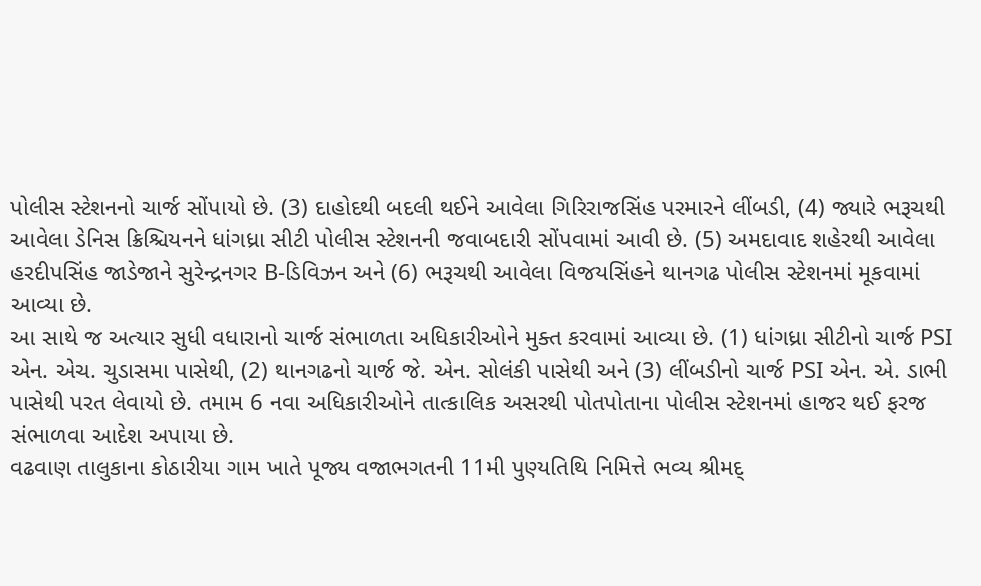પોલીસ સ્ટેશનનો ચાર્જ સોંપાયો છે. (3) દાહોદથી બદલી થઈને આવેલા ગિરિરાજસિંહ પરમારને લીંબડી, (4) જ્યારે ભરૂચથી આવેલા ડેનિસ ક્રિશ્ચિયનને ધાંગધ્રા સીટી પોલીસ સ્ટેશનની જવાબદારી સોંપવામાં આવી છે. (5) અમદાવાદ શહેરથી આવેલા હરદીપસિંહ જાડેજાને સુરેન્દ્રનગર B-ડિવિઝન અને (6) ભરૂચથી આવેલા વિજયસિંહને થાનગઢ પોલીસ સ્ટેશનમાં મૂકવામાં આવ્યા છે.
આ સાથે જ અત્યાર સુધી વધારાનો ચાર્જ સંભાળતા અધિકારીઓને મુક્ત કરવામાં આવ્યા છે. (1) ધાંગધ્રા સીટીનો ચાર્જ PSI એન. એચ. ચુડાસમા પાસેથી, (2) થાનગઢનો ચાર્જ જે. એન. સોલંકી પાસેથી અને (3) લીંબડીનો ચાર્જ PSI એન. એ. ડાભી પાસેથી પરત લેવાયો છે. તમામ 6 નવા અધિકારીઓને તાત્કાલિક અસરથી પોતપોતાના પોલીસ સ્ટેશનમાં હાજર થઈ ફરજ સંભાળવા આદેશ અપાયા છે.
વઢવાણ તાલુકાના કોઠારીયા ગામ ખાતે પૂજ્ય વજાભગતની 11મી પુણ્યતિથિ નિમિત્તે ભવ્ય શ્રીમદ્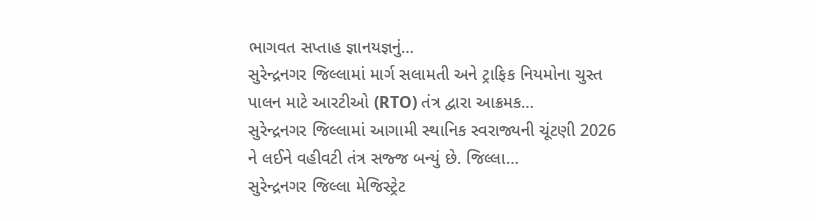ભાગવત સપ્તાહ જ્ઞાનયજ્ઞનું…
સુરેન્દ્રનગર જિલ્લામાં માર્ગ સલામતી અને ટ્રાફિક નિયમોના ચુસ્ત પાલન માટે આરટીઓ (RTO) તંત્ર દ્વારા આક્રમક…
સુરેન્દ્રનગર જિલ્લામાં આગામી સ્થાનિક સ્વરાજ્યની ચૂંટણી 2026 ને લઈને વહીવટી તંત્ર સજ્જ બન્યું છે. જિલ્લા…
સુરેન્દ્રનગર જિલ્લા મેજિસ્ટ્રેટ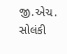જી.એચ. સોલંકી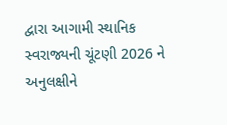દ્વારા આગામી સ્થાનિક સ્વરાજ્યની ચૂંટણી 2026 ને અનુલક્ષીને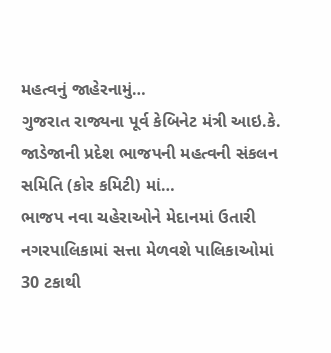મહત્વનું જાહેરનામું…
ગુજરાત રાજ્યના પૂર્વ કેબિનેટ મંત્રી આઇ.કે. જાડેજાની પ્રદેશ ભાજપની મહત્વની સંકલન સમિતિ (કોર કમિટી) માં…
ભાજપ નવા ચહેરાઓને મેદાનમાં ઉતારી નગરપાલિકામાં સત્તા મેળવશે પાલિકાઓમાં 30 ટકાથી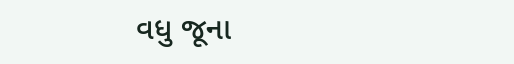વધુ જૂના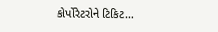કોર્પોરેટરોને ટિકિટ…